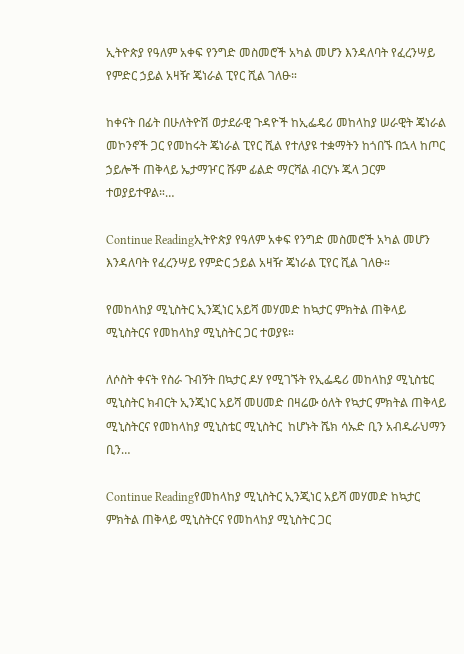ኢትዮጵያ የዓለም አቀፍ የንግድ መስመሮች አካል መሆን እንዳለባት የፈረንሣይ የምድር ኃይል አዛዥ ጄነራል ፒየር ሺል ገለፁ።

ከቀናት በፊት በሁለትዮሽ ወታደራዊ ጉዳዮች ከኢፌዴሪ መከላከያ ሠራዊት ጄነራል መኮንኖች ጋር የመከሩት ጄነራል ፒየር ሺል የተለያዩ ተቋማትን ከጎበኙ በኋላ ከጦር ኃይሎች ጠቅላይ ኤታማዦር ሹም ፊልድ ማርሻል ብርሃኑ ጁላ ጋርም ተወያይተዋል።…

Continue Readingኢትዮጵያ የዓለም አቀፍ የንግድ መስመሮች አካል መሆን እንዳለባት የፈረንሣይ የምድር ኃይል አዛዥ ጄነራል ፒየር ሺል ገለፁ።

የመከላከያ ሚኒስትር ኢንጂነር አይሻ መሃመድ ከኳታር ምክትል ጠቅላይ ሚኒስትርና የመከላከያ ሚኒስትር ጋር ተወያዩ።

ለሶስት ቀናት የስራ ጉብኝት በኳታር ዶሃ የሚገኙት የኢፌዴሪ መከላከያ ሚኒስቴር ሚኒስትር ክብርት ኢንጂነር አይሻ መሀመድ በዛሬው ዕለት የኳታር ምክትል ጠቅላይ ሚኒስትርና የመከላከያ ሚኒስቴር ሚኒስትር  ከሆኑት ሼክ ሳኡድ ቢን አብዱራህማን ቢን…

Continue Readingየመከላከያ ሚኒስትር ኢንጂነር አይሻ መሃመድ ከኳታር ምክትል ጠቅላይ ሚኒስትርና የመከላከያ ሚኒስትር ጋር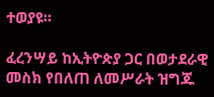ተወያዩ።

ፈረንሣይ ከኢትዮጵያ ጋር በወታደራዊ መስክ የበለጠ ለመሥራት ዝግጁ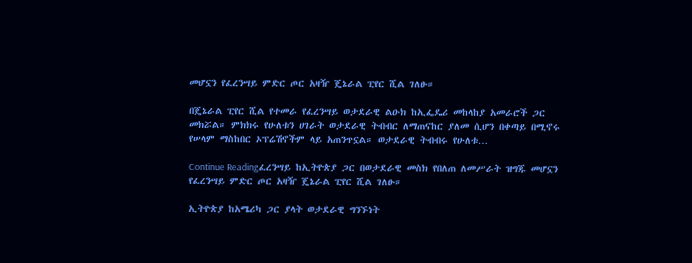መሆኗን የፈረንሣይ ምድር ጦር አዛዥ ጄኔራል ፒየር ሺል ገለፁ።

በጄኔራል ፒየር ሺል የተመራ የፈረንሣይ ወታደራዊ ልዑክ ከኢፌዴሪ መከላከያ አመራሮች ጋር መክሯል። ምክክሩ የሁለቱን ሀገራት ወታደራዊ ትብብር ለማጠናከር ያለመ ሲሆን በቀጣይ በሚኖሩ የሠላም ማስከበር ኦፕሬሽኖችም ላይ አጠንጥኗል። ወታደራዊ ትብብሩ የሁለቱ…

Continue Readingፈረንሣይ ከኢትዮጵያ ጋር በወታደራዊ መስክ የበለጠ ለመሥራት ዝግጁ መሆኗን የፈረንሣይ ምድር ጦር አዛዥ ጄኔራል ፒየር ሺል ገለፁ።

ኢትዮጵያ ከአሜሪካ ጋር ያላት ወታደራዊ ግንኙነት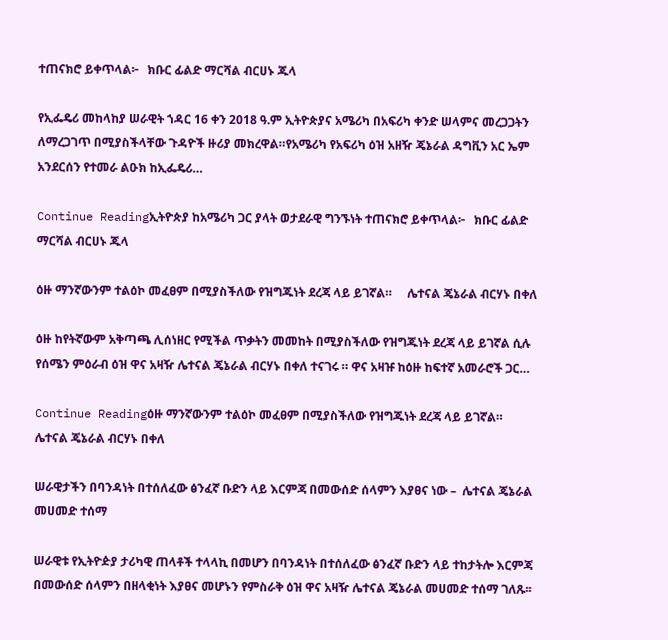ተጠናክሮ ይቀጥላል፦   ክቡር ፊልድ ማርሻል ብርሀኑ ጁላ

የኢፌዴሪ መከላከያ ሠራዊት ኀዳር 16 ቀን 2018 ዓ.ም ኢትዮጵያና አሜሪካ በአፍሪካ ቀንድ ሠላምና መረጋጋትን ለማረጋገጥ በሚያስችላቸው ጉዳዮች ዙሪያ መክረዋል።የአሜሪካ የአፍሪካ ዕዝ አዘዥ ጄኔራል ዳግቪን አር ኤም አንደርሰን የተመራ ልዑክ ከኢፌዴሪ…

Continue Readingኢትዮጵያ ከአሜሪካ ጋር ያላት ወታደራዊ ግንኙነት ተጠናክሮ ይቀጥላል፦   ክቡር ፊልድ ማርሻል ብርሀኑ ጁላ

ዕዙ ማንኛውንም ተልዕኮ መፈፀም በሚያስችለው የዝግጁነት ደረጃ ላይ ይገኛል።     ሌተናል ጄኔራል ብርሃኑ በቀለ

ዕዙ ከየትኛውም አቅጣጫ ሊሰነዘር የሚችል ጥቃትን መመከት በሚያስችለው የዝግጁነት ደረጃ ላይ ይገኛል ሲሉ የሰሜን ምዕራብ ዕዝ ዋና አዛዥ ሌተናል ጄኔራል ብርሃኑ በቀለ ተናገሩ ። ዋና አዛዡ ከዕዙ ከፍተኛ አመራሮች ጋር…

Continue Readingዕዙ ማንኛውንም ተልዕኮ መፈፀም በሚያስችለው የዝግጁነት ደረጃ ላይ ይገኛል።     ሌተናል ጄኔራል ብርሃኑ በቀለ

ሠራዊታችን በባንዳነት በተሰለፈው ፅንፈኛ ቡድን ላይ እርምጃ በመውሰድ ሰላምን እያፀና ነው –  ሌተናል ጄኔራል መሀመድ ተሰማ

ሠራዊቱ የኢትዮዽያ ታሪካዊ ጠላቶች ተላላኪ በመሆን በባንዳነት በተሰለፈው ፅንፈኛ ቡድን ላይ ተከታትሎ እርምጃ በመውሰድ ሰላምን በዘላቂነት እያፀና መሆኑን የምስራቅ ዕዝ ዋና አዛዥ ሌተናል ጄኔራል መሀመድ ተሰማ ገለጹ፡፡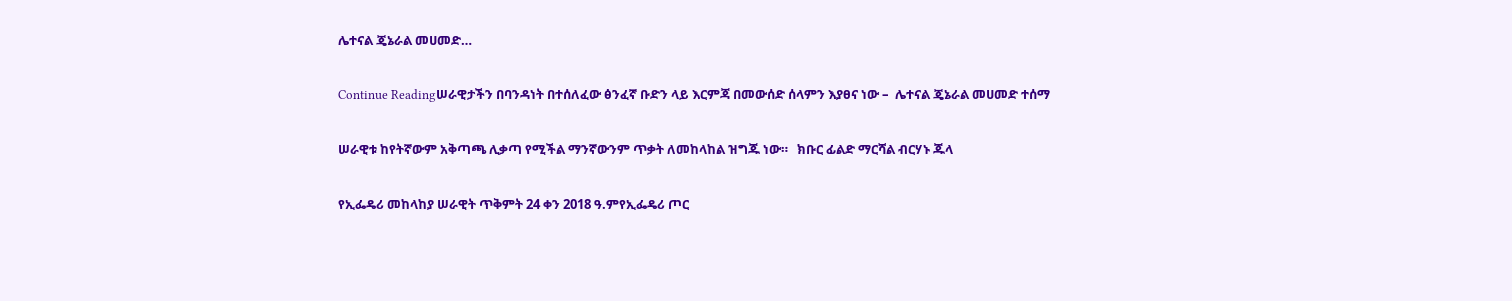ሌተናል ጄኔራል መሀመድ…

Continue Readingሠራዊታችን በባንዳነት በተሰለፈው ፅንፈኛ ቡድን ላይ እርምጃ በመውሰድ ሰላምን እያፀና ነው –  ሌተናል ጄኔራል መሀመድ ተሰማ

ሠራዊቱ ከየትኛውም አቅጣጫ ሊቃጣ የሚችል ማንኛውንም ጥቃት ለመከላከል ዝግጁ ነው።   ክቡር ፊልድ ማርሻል ብርሃኑ ጁላ

የኢፌዴሪ መከላከያ ሠራዊት ጥቅምት 24 ቀን 2018 ዓ.ምየኢፌዴሪ ጦር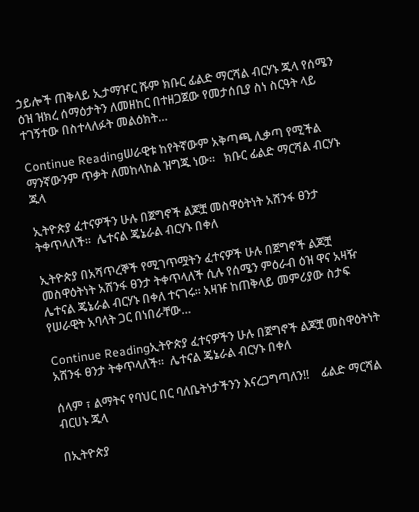ኃይሎች ጠቅላይ ኢታማዦር ሹም ክቡር ፊልድ ማርሻል ብርሃኑ ጁላ የሰሜን ዕዝ ዝክረ ሰማዕታትን ለመዘከር በተዘጋጀው የመታሰቢያ ስነ ስርዓት ላይ ተገኝተው በስተላለፉት መልዕክት…

Continue Readingሠራዊቱ ከየትኛውም አቅጣጫ ሊቃጣ የሚችል ማንኛውንም ጥቃት ለመከላከል ዝግጁ ነው።   ክቡር ፊልድ ማርሻል ብርሃኑ ጁላ

ኢትዮጵያ ፈተናዎችን ሁሉ በጀግኖች ልጆቿ መስዋዕትነት አሸንፋ ፀንታ ትቀጥላለች።  ሌተናል ጄኔራል ብርሃኑ በቀለ

ኢትዮጵያ በአሻጥረኞች የሚገጥሟትን ፈተናዎች ሁሉ በጀግኖች ልጆቿ መስዋዕትነት አሸንፋ ፀንታ ትቀጥላለች ሲሉ የሰሜን ምዕራብ ዕዝ ዋና አዛዥ ሌተናል ጄኔራል ብርሃኑ በቀለ ተናገሩ። አዛዡ ከጠቅላይ መምሪያው ስታፍ የሠራዊት አባላት ጋር በነበራቸው…

Continue Readingኢትዮጵያ ፈተናዎችን ሁሉ በጀግኖች ልጆቿ መስዋዕትነት አሸንፋ ፀንታ ትቀጥላለች።  ሌተናል ጄኔራል ብርሃኑ በቀለ

ሰላም ፣ ልማትና የባህር በር ባለቤትነታችንን እናረጋግጣለን!!    ፊልድ ማርሻል ብርሀኑ ጁላ

በኢትዮጵያ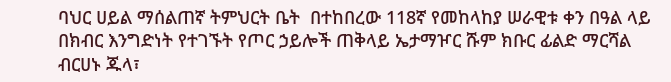ባህር ሀይል ማሰልጠኛ ትምህርት ቤት  በተከበረው 118ኛ የመከላከያ ሠራዊቱ ቀን በዓል ላይ በክብር እንግድነት የተገኙት የጦር ኃይሎች ጠቅላይ ኤታማዦር ሹም ክቡር ፊልድ ማርሻል ብርሀኑ ጁላ፣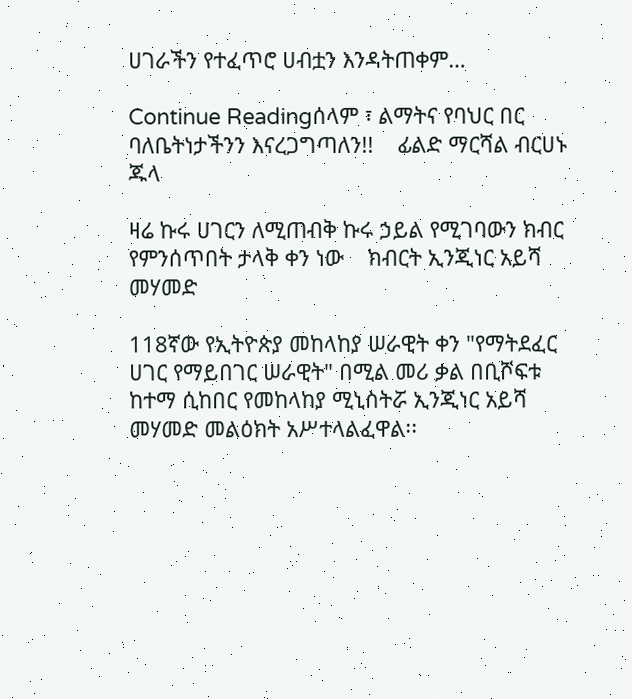ሀገራችን የተፈጥሮ ሀብቷን እንዳትጠቀም…

Continue Readingሰላም ፣ ልማትና የባህር በር ባለቤትነታችንን እናረጋግጣለን!!    ፊልድ ማርሻል ብርሀኑ ጁላ

ዛሬ ኩሩ ሀገርን ለሚጠብቅ ኩሩ ኃይል የሚገባውን ክብር የምንሰጥበት ታላቅ ቀን ነው    ክብርት ኢንጂነር አይሻ መሃመድ

118ኛው የኢትዮጵያ መከላከያ ሠራዊት ቀን "የማትደፈር ሀገር የማይበገር ሠራዊት" በሚል መሪ ቃል በቢሾፍቱ ከተማ ሲከበር የመከላከያ ሚኒስትሯ ኢንጂነር አይሻ መሃመድ መልዕክት አሥተላልፈዋል፡፡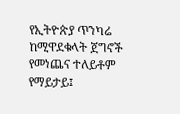የኢትዮጵያ ጥንካሬ ከሚዋደቁላት ጀግኖች የመነጨና ተለይቶም የማይታይ፤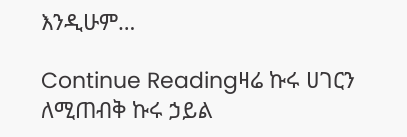እንዲሁም…

Continue Readingዛሬ ኩሩ ሀገርን ለሚጠብቅ ኩሩ ኃይል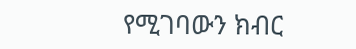የሚገባውን ክብር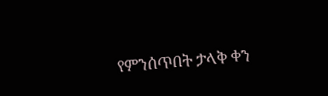የምንሰጥበት ታላቅ ቀን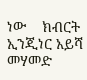ነው    ክብርት ኢንጂነር አይሻ መሃመድ